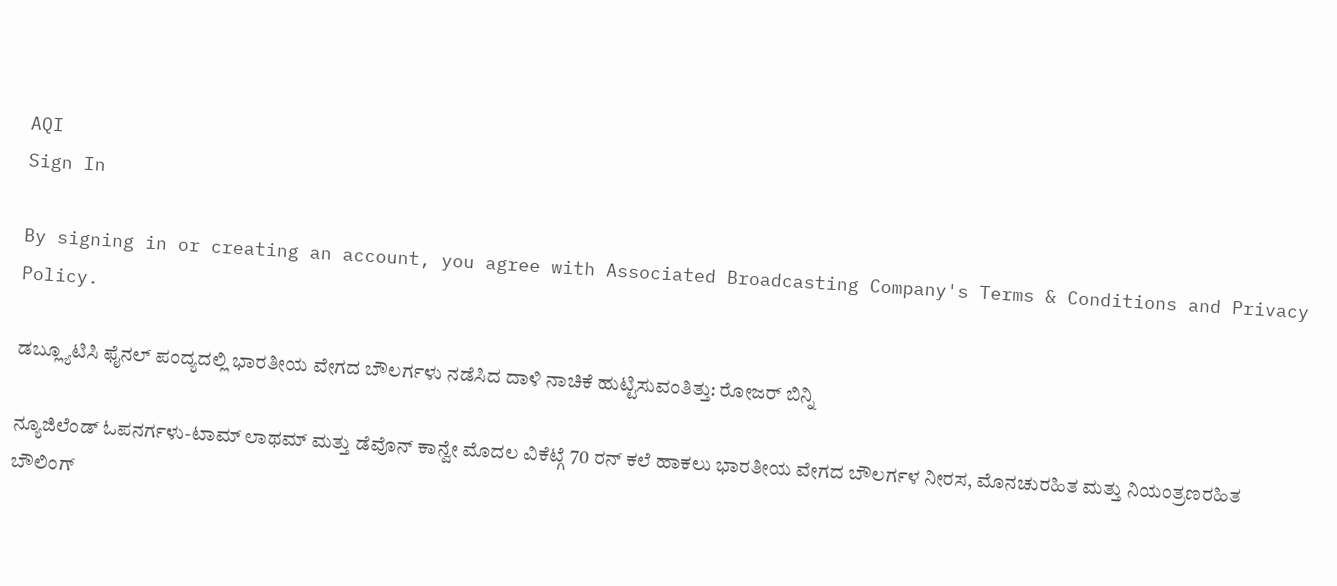AQI
Sign In

By signing in or creating an account, you agree with Associated Broadcasting Company's Terms & Conditions and Privacy Policy.

ಡಬ್ಲ್ಯೂಟಿಸಿ ಫೈನಲ್ ಪಂದ್ಯದಲ್ಲಿ ಭಾರತೀಯ ವೇಗದ ಬೌಲರ್ಗಳು ನಡೆಸಿದ ದಾಳಿ ನಾಚಿಕೆ ಹುಟ್ಟಿಸುವಂತಿತ್ತು: ರೋಜರ್ ಬಿನ್ನಿ

ನ್ಯೂಜಿಲೆಂಡ್ ಓಪನರ್ಗಳು-ಟಾಮ್ ಲಾಥಮ್ ಮತ್ತು ಡೆವೊನ್ ಕಾನ್ವೇ ಮೊದಲ ವಿಕೆಟ್ಗೆ 70 ರನ್ ಕಲೆ ಹಾಕಲು ಭಾರತೀಯ ವೇಗದ ಬೌಲರ್ಗಳ ನೀರಸ, ಮೊನಚುರಹಿತ ಮತ್ತು ನಿಯಂತ್ರಣರಹಿತ ಬೌಲಿಂಗ್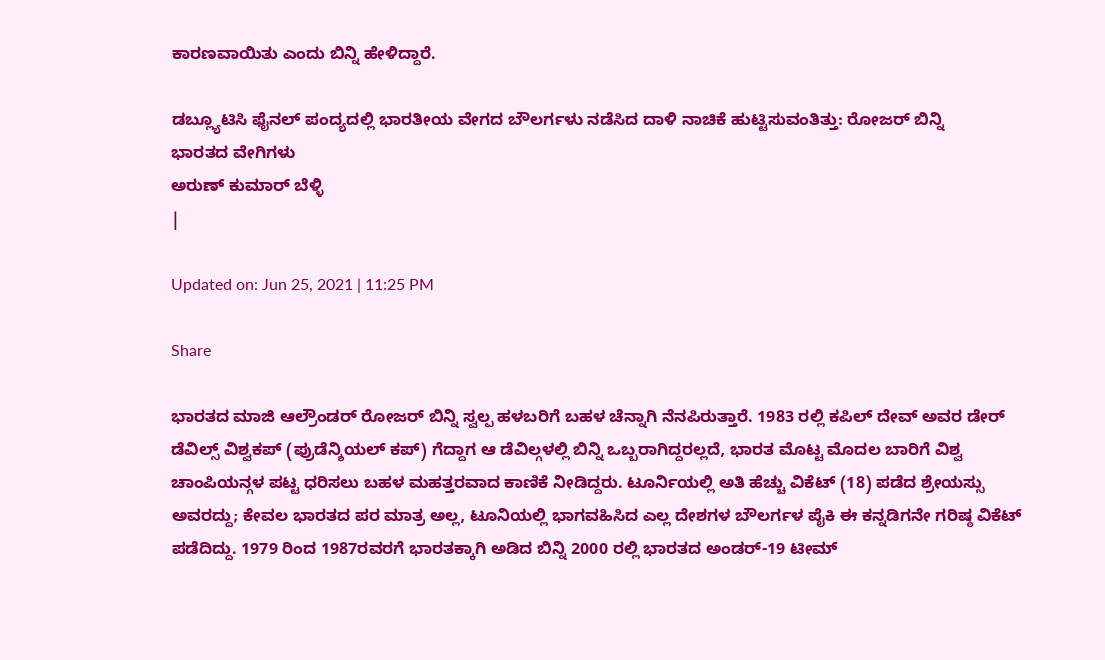ಕಾರಣವಾಯಿತು ಎಂದು ಬಿನ್ನಿ ಹೇಳಿದ್ದಾರೆ.

ಡಬ್ಲ್ಯೂಟಿಸಿ ಫೈನಲ್ ಪಂದ್ಯದಲ್ಲಿ ಭಾರತೀಯ ವೇಗದ ಬೌಲರ್ಗಳು ನಡೆಸಿದ ದಾಳಿ ನಾಚಿಕೆ ಹುಟ್ಟಿಸುವಂತಿತ್ತು: ರೋಜರ್ ಬಿನ್ನಿ
ಭಾರತದ ವೇಗಿಗಳು
ಅರುಣ್ ಕುಮಾರ್ ಬೆಳ್ಳಿ
|

Updated on: Jun 25, 2021 | 11:25 PM

Share

ಭಾರತದ ಮಾಜಿ ಆಲ್ರೌಂಡರ್ ರೋಜರ್ ಬಿನ್ನಿ ಸ್ವಲ್ಪ ಹಳಬರಿಗೆ ಬಹಳ ಚೆನ್ನಾಗಿ ನೆನಪಿರುತ್ತಾರೆ. 1983 ರಲ್ಲಿ ಕಪಿಲ್ ದೇವ್ ಅವರ ಡೇರ್ ಡೆವಿಲ್ಸ್ ವಿಶ್ವಕಪ್ (ಪ್ರುಡೆನ್ಶಿಯಲ್ ಕಪ್) ಗೆದ್ದಾಗ ಆ ಡೆವಿಲ್ಗಳಲ್ಲಿ ಬಿನ್ನಿ ಒಬ್ಬರಾಗಿದ್ದರಲ್ಲದೆ, ಭಾರತ ಮೊಟ್ಟ ಮೊದಲ ಬಾರಿಗೆ ವಿಶ್ವ ಚಾಂಪಿಯನ್ಗಳ ಪಟ್ಟ ಧರಿಸಲು ಬಹಳ ಮಹತ್ತರವಾದ ಕಾಣಿಕೆ ನೀಡಿದ್ದರು. ಟೂರ್ನಿಯಲ್ಲಿ ಅತಿ ಹೆಚ್ಚು ವಿಕೆಟ್ (18) ಪಡೆದ ಶ್ರೇಯಸ್ಸು ಅವರದ್ದು; ಕೇವಲ ಭಾರತದ ಪರ ಮಾತ್ರ ಅಲ್ಲ, ಟೂನಿಯಲ್ಲಿ ಭಾಗವಹಿಸಿದ ಎಲ್ಲ ದೇಶಗಳ ಬೌಲರ್ಗಳ ಪೈಕಿ ಈ ಕನ್ನಡಿಗನೇ ಗರಿಷ್ಠ ವಿಕೆಟ್ ಪಡೆದಿದ್ದು. 1979 ರಿಂದ 1987ರವರಗೆ ಭಾರತಕ್ಕಾಗಿ ಅಡಿದ ಬಿನ್ನಿ 2000 ರಲ್ಲಿ ಭಾರತದ ಅಂಡರ್-19 ಟೀಮ್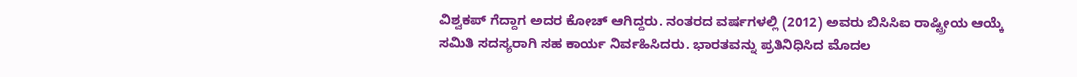ವಿಶ್ವಕಪ್ ಗೆದ್ದಾಗ ಅದರ ಕೋಚ್ ಆಗಿದ್ದರು. ನಂತರದ ವರ್ಷಗಳಲ್ಲಿ (2012) ಅವರು ಬಿಸಿಸಿಐ ರಾಷ್ಟ್ರೀಯ ಆಯ್ಕೆ ಸಮಿತಿ ಸದಸ್ಯರಾಗಿ ಸಹ ಕಾರ್ಯ ನಿರ್ವಹಿಸಿದರು. ಭಾರತವನ್ನು ಪ್ರತಿನಿಧಿಸಿದ ಮೊದಲ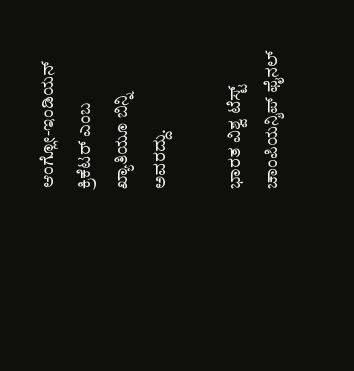ಆಂಗ್ಲೋ-ಇಂಡಿಯನ್ ಕ್ರಿಕೆಟರ್ ಎಂಬ ಖ್ಯಾತಿಯೂ ಬಿನ್ನಿ ಅವರದ್ದು.

ಭಾರತ ವಿಶ್ವ ಟೆಸ್ಟ್ ಚಾಂಪಿಯನ್ಶಿಪ್ ಫೈನಲ್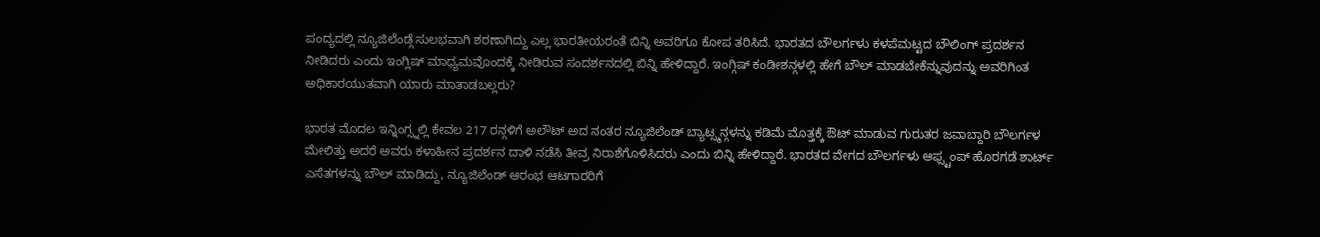ಪಂದ್ಯದಲ್ಲಿ ನ್ಯೂಜಿಲೆಂಡ್ಗೆ ಸುಲಭವಾಗಿ ಶರಣಾಗಿದ್ದು ಎಲ್ಲ ಭಾರತೀಯರಂತೆ ಬಿನ್ನಿ ಅವರಿಗೂ ಕೋಪ ತರಿಸಿದೆ. ಭಾರತದ ಬೌಲರ್ಗಳು ಕಳಪೆಮಟ್ಟದ ಬೌಲಿಂಗ್ ಪ್ರದರ್ಶನ ನೀಡಿದರು ಎಂದು ಇಂಗ್ಲಿಷ್ ಮಾಧ್ಯಮವೊಂದಕ್ಕೆ ನೀಡಿರುವ ಸಂದರ್ಶನದಲ್ಲಿ ಬಿನ್ನಿ ಹೇಳಿದ್ದಾರೆ. ಇಂಗ್ಗಿಷ್ ಕಂಡೀಶನ್ಗಳಲ್ಲಿ ಹೇಗೆ ಬೌಲ್ ಮಾಡಬೇಕೆನ್ನುವುದನ್ನು ಅವರಿಗಿಂತ ಅಧಿಕಾರಯುತವಾಗಿ ಯಾರು ಮಾತಾಡಬಲ್ಲರು?

ಭಾರತ ಮೊದಲ ಇನ್ನಿಂಗ್ಸ್ನಲ್ಲಿ ಕೇವಲ 217 ರನ್ಗಳಿಗೆ ಅಲೌಟ್ ಅದ ನಂತರ ನ್ಯೂಜಿಲೆಂಡ್ ಬ್ಯಾಟ್ಸ್ಮನ್ಗಳನ್ನು ಕಡಿಮೆ ಮೊತ್ತಕ್ಕೆ ಔಟ್ ಮಾಡುವ ಗುರುತರ ಜವಾಬ್ದಾರಿ ಬೌಲರ್ಗಳ ಮೇಲಿತ್ತು ಅದರೆ ಅವರು ಕಳಾಹೀನ ಪ್ರದರ್ಶನ ದಾಳಿ ನಡೆಸಿ ತೀವ್ರ ನಿರಾಶೆಗೊಳಿಸಿದರು ಎಂದು ಬಿನ್ನಿ ಹೇಳಿದ್ದಾರೆ. ಭಾರತದ ವೇಗದ ಬೌಲರ್ಗಳು ಆಫ್ಸ್ಟಂಪ್ ಹೊರಗಡೆ ಶಾರ್ಟ್ ಎಸೆತಗಳನ್ನು ಬೌಲ್ ಮಾಡಿದ್ದು, ನ್ಯೂಜಿಲೆಂಡ್ ಆರಂಭ ಆಟಗಾರರಿಗೆ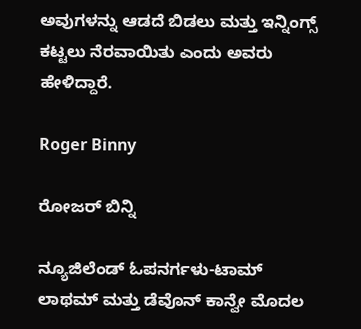ಅವುಗಳನ್ನು ಆಡದೆ ಬಿಡಲು ಮತ್ತು ಇನ್ನಿಂಗ್ಸ್ ಕಟ್ಟಲು ನೆರವಾಯಿತು ಎಂದು ಅವರು ಹೇಳಿದ್ದಾರೆ.

Roger Binny

ರೋಜರ್ ಬಿನ್ನಿ

ನ್ಯೂಜಿಲೆಂಡ್ ಓಪನರ್ಗಳು-ಟಾಮ್ ಲಾಥಮ್ ಮತ್ತು ಡೆವೊನ್ ಕಾನ್ವೇ ಮೊದಲ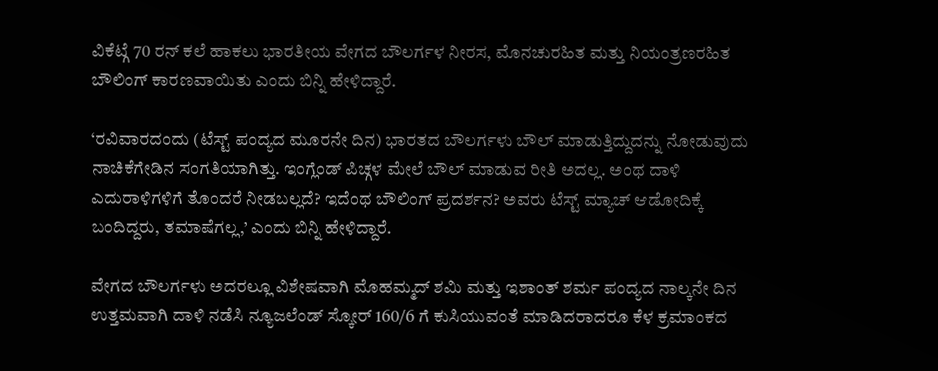ವಿಕೆಟ್ಗೆ 70 ರನ್ ಕಲೆ ಹಾಕಲು ಭಾರತೀಯ ವೇಗದ ಬೌಲರ್ಗಳ ನೀರಸ, ಮೊನಚುರಹಿತ ಮತ್ತು ನಿಯಂತ್ರಣರಹಿತ ಬೌಲಿಂಗ್ ಕಾರಣವಾಯಿತು ಎಂದು ಬಿನ್ನಿ ಹೇಳಿದ್ದಾರೆ.

‘ರವಿವಾರದಂದು (ಟೆಸ್ಟ್ ಪಂದ್ಯದ ಮೂರನೇ ದಿನ) ಭಾರತದ ಬೌಲರ್ಗಳು ಬೌಲ್ ಮಾಡುತ್ತಿದ್ದುದನ್ನು ನೋಡುವುದು ನಾಚಿಕೆಗೇಡಿನ ಸಂಗತಿಯಾಗಿತ್ತು. ಇಂಗ್ಲೆಂಡ್ ಪಿಚ್ಗಳ ಮೇಲೆ ಬೌಲ್ ಮಾಡುವ ರೀತಿ ಅದಲ್ಲ. ಅಂಥ ದಾಳಿ ಎದುರಾಳಿಗಳಿಗೆ ತೊಂದರೆ ನೀಡಬಲ್ಲದೆ? ಇದೆಂಥ ಬೌಲಿಂಗ್ ಪ್ರದರ್ಶನ? ಅವರು ಟೆಸ್ಟ್ ಮ್ಯಾಚ್ ಆಡೋದಿಕ್ಕೆ ಬಂದಿದ್ದರು, ತಮಾಷೆಗಲ್ಲ,’ ಎಂದು ಬಿನ್ನಿ ಹೇಳಿದ್ದಾರೆ.

ವೇಗದ ಬೌಲರ್ಗಳು ಅದರಲ್ಲೂ ವಿಶೇಷವಾಗಿ ಮೊಹಮ್ಮದ್ ಶಮಿ ಮತ್ತು ಇಶಾಂತ್ ಶರ್ಮ ಪಂದ್ಯದ ನಾಲ್ಕನೇ ದಿನ ಉತ್ತಮವಾಗಿ ದಾಳಿ ನಡೆಸಿ ನ್ಯೂಜಲೆಂಡ್ ಸ್ಕೋರ್ 160/6 ಗೆ ಕುಸಿಯುವಂತೆ ಮಾಡಿದರಾದರೂ ಕೆಳ ಕ್ರಮಾಂಕದ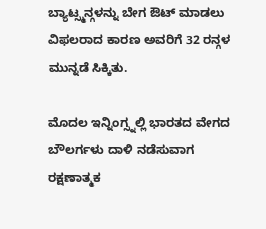ಬ್ಯಾಟ್ಸ್ಮನ್ಗಳನ್ನು ಬೇಗ ಔಟ್ ಮಾಡಲು ವಿಫಲರಾದ ಕಾರಣ ಅವರಿಗೆ 32 ರನ್ಗಳ ಮುನ್ನಡೆ ಸಿಕ್ಕಿತು.

ಮೊದಲ ಇನ್ನಿಂಗ್ಸ್ನಲ್ಲಿ ಭಾರತದ ವೇಗದ ಬೌಲರ್ಗಳು ದಾಳಿ ನಡೆಸುವಾಗ ರಕ್ಷಣಾತ್ಮಕ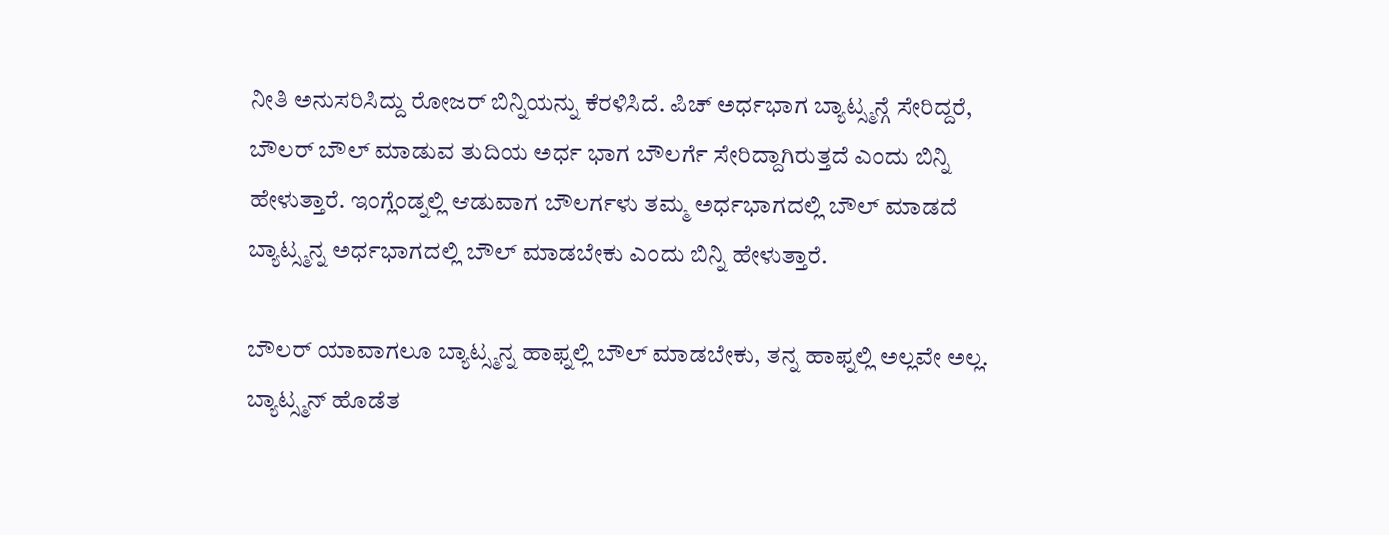ನೀತಿ ಅನುಸರಿಸಿದ್ದು ರೋಜರ್ ಬಿನ್ನಿಯನ್ನು ಕೆರಳಿಸಿದೆ. ಪಿಚ್ ಅರ್ಧಭಾಗ ಬ್ಯಾಟ್ಸ್ಮನ್ಗೆ ಸೇರಿದ್ದರೆ, ಬೌಲರ್ ಬೌಲ್ ಮಾಡುವ ತುದಿಯ ಅರ್ಧ ಭಾಗ ಬೌಲರ್ಗೆ ಸೇರಿದ್ದಾಗಿರುತ್ತದೆ ಎಂದು ಬಿನ್ನಿ ಹೇಳುತ್ತಾರೆ. ಇಂಗ್ಲೆಂಡ್ನಲ್ಲಿ ಆಡುವಾಗ ಬೌಲರ್ಗಳು ತಮ್ಮ ಅರ್ಧಭಾಗದಲ್ಲಿ ಬೌಲ್ ಮಾಡದೆ ಬ್ಯಾಟ್ಸ್ಮನ್ನ ಅರ್ಧಭಾಗದಲ್ಲಿ ಬೌಲ್ ಮಾಡಬೇಕು ಎಂದು ಬಿನ್ನಿ ಹೇಳುತ್ತಾರೆ.

ಬೌಲರ್ ಯಾವಾಗಲೂ ಬ್ಯಾಟ್ಸ್ಮನ್ನ ಹಾಫ್ನಲ್ಲಿ ಬೌಲ್ ಮಾಡಬೇಕು, ತನ್ನ ಹಾಫ್ನಲ್ಲಿ ಅಲ್ಲವೇ ಅಲ್ಲ. ಬ್ಯಾಟ್ಸ್ಮನ್ ಹೊಡೆತ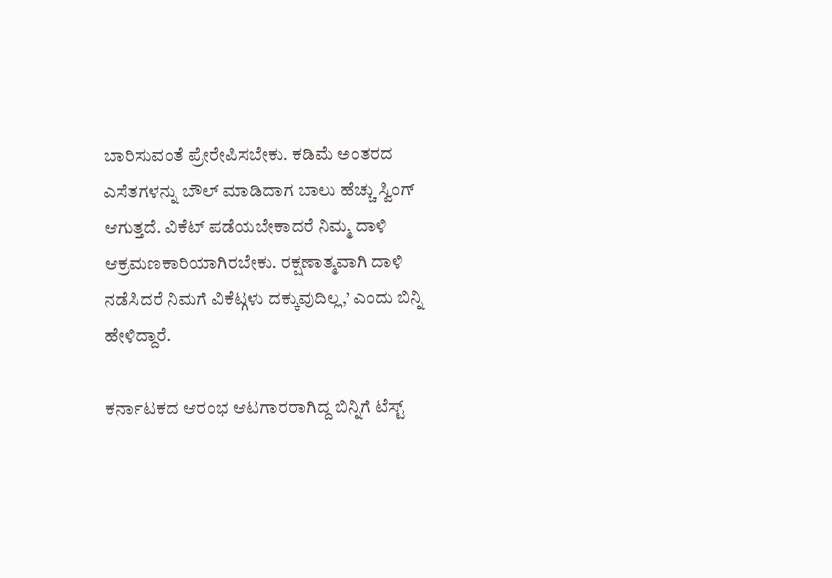ಬಾರಿಸುವಂತೆ ಪ್ರೇರೇಪಿಸಬೇಕು. ಕಡಿಮೆ ಅಂತರದ ಎಸೆತಗಳನ್ನು ಬೌಲ್ ಮಾಡಿದಾಗ ಬಾಲು ಹೆಚ್ಚು ಸ್ವಿಂಗ್ ಆಗುತ್ತದೆ. ವಿಕೆಟ್ ಪಡೆಯಬೇಕಾದರೆ ನಿಮ್ಮ ದಾಳಿ ಆಕ್ರಮಣಕಾರಿಯಾಗಿರಬೇಕು. ರಕ್ಷಣಾತ್ಮವಾಗಿ ದಾಳಿ ನಡೆಸಿದರೆ ನಿಮಗೆ ವಿಕೆಟ್ಗಳು ದಕ್ಕುವುದಿಲ್ಲ,’ ಎಂದು ಬಿನ್ನಿ ಹೇಳಿದ್ದಾರೆ.

ಕರ್ನಾಟಕದ ಆರಂಭ ಆಟಗಾರರಾಗಿದ್ದ ಬಿನ್ನಿಗೆ ಟೆಸ್ಟ್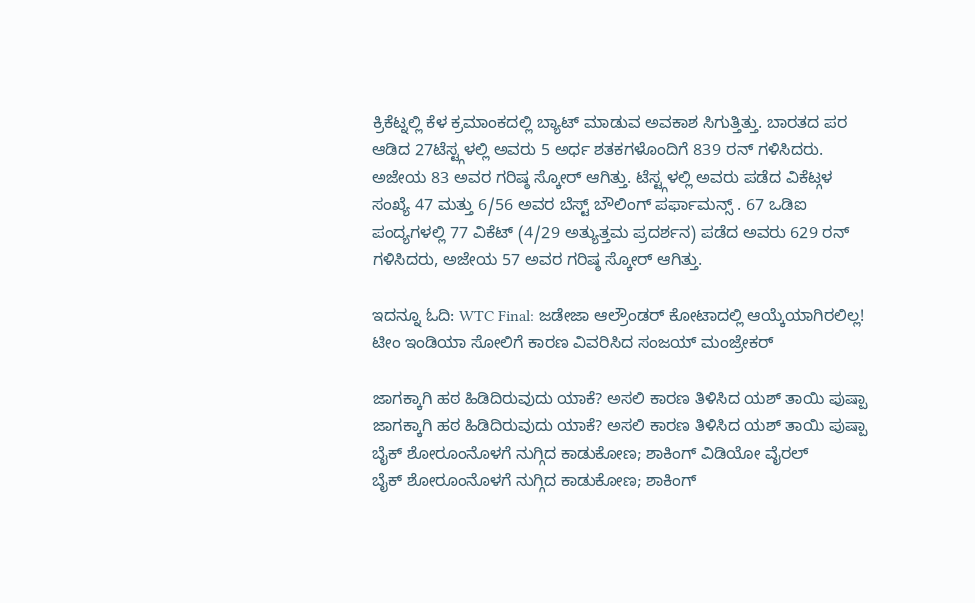ಕ್ರಿಕೆಟ್ನಲ್ಲಿ ಕೆಳ ಕ್ರಮಾಂಕದಲ್ಲಿ ಬ್ಯಾಟ್ ಮಾಡುವ ಅವಕಾಶ ಸಿಗುತ್ತಿತ್ತು. ಬಾರತದ ಪರ ಆಡಿದ 27ಟೆಸ್ಟ್ಗಳಲ್ಲಿ ಅವರು 5 ಅರ್ಧ ಶತಕಗಳೊಂದಿಗೆ 839 ರನ್ ಗಳಿಸಿದರು. ಅಜೇಯ 83 ಅವರ ಗರಿಷ್ಠ ಸ್ಕೋರ್ ಆಗಿತ್ತು. ಟೆಸ್ಟ್ಗಳಲ್ಲಿ ಅವರು ಪಡೆದ ವಿಕೆಟ್ಗಳ ಸಂಖ್ಯೆ 47 ಮತ್ತು 6/56 ಅವರ ಬೆಸ್ಟ್ ಬೌಲಿಂಗ್ ಪರ್ಫಾಮನ್ಸ್ . 67 ಒಡಿಐ ಪಂದ್ಯಗಳಲ್ಲಿ 77 ವಿಕೆಟ್ (4/29 ಅತ್ಯುತ್ತಮ ಪ್ರದರ್ಶನ) ಪಡೆದ ಅವರು 629 ರನ್ ಗಳಿಸಿದರು, ಅಜೇಯ 57 ಅವರ ಗರಿಷ್ಠ ಸ್ಕೋರ್ ಆಗಿತ್ತು.

ಇದನ್ನೂ ಓದಿ: WTC Final: ಜಡೇಜಾ ಆಲ್ರೌಂಡರ್ ಕೋಟಾದಲ್ಲಿ ಆಯ್ಕೆಯಾಗಿರಲಿಲ್ಲ! ಟೀಂ ಇಂಡಿಯಾ ಸೋಲಿಗೆ ಕಾರಣ ವಿವರಿಸಿದ ಸಂಜಯ್ ಮಂಜ್ರೇಕರ್

ಜಾಗಕ್ಕಾಗಿ ಹಠ ಹಿಡಿದಿರುವುದು ಯಾಕೆ? ಅಸಲಿ ಕಾರಣ ತಿಳಿಸಿದ ಯಶ್ ತಾಯಿ ಪುಷ್ಪಾ
ಜಾಗಕ್ಕಾಗಿ ಹಠ ಹಿಡಿದಿರುವುದು ಯಾಕೆ? ಅಸಲಿ ಕಾರಣ ತಿಳಿಸಿದ ಯಶ್ ತಾಯಿ ಪುಷ್ಪಾ
ಬೈಕ್ ಶೋರೂಂನೊಳಗೆ ನುಗ್ಗಿದ ಕಾಡುಕೋಣ; ಶಾಕಿಂಗ್ ವಿಡಿಯೋ ವೈರಲ್
ಬೈಕ್ ಶೋರೂಂನೊಳಗೆ ನುಗ್ಗಿದ ಕಾಡುಕೋಣ; ಶಾಕಿಂಗ್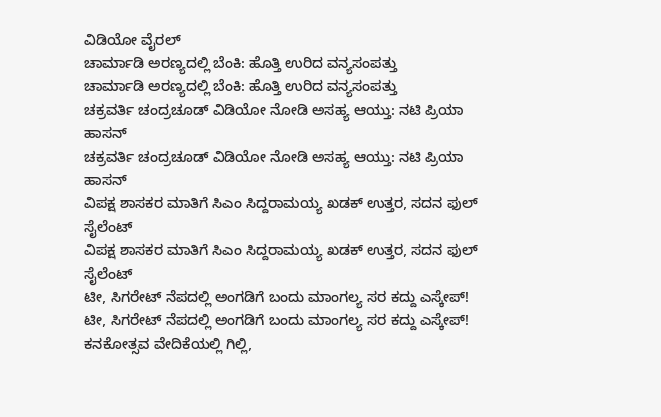ವಿಡಿಯೋ ವೈರಲ್
ಚಾರ್ಮಾಡಿ ಅರಣ್ಯದಲ್ಲಿ ಬೆಂಕಿ: ಹೊತ್ತಿ ಉರಿದ ವನ್ಯಸಂಪತ್ತು
ಚಾರ್ಮಾಡಿ ಅರಣ್ಯದಲ್ಲಿ ಬೆಂಕಿ: ಹೊತ್ತಿ ಉರಿದ ವನ್ಯಸಂಪತ್ತು
ಚಕ್ರವರ್ತಿ ಚಂದ್ರಚೂಡ್ ವಿಡಿಯೋ ನೋಡಿ ಅಸಹ್ಯ ಆಯ್ತು: ನಟಿ ಪ್ರಿಯಾ ಹಾಸನ್
ಚಕ್ರವರ್ತಿ ಚಂದ್ರಚೂಡ್ ವಿಡಿಯೋ ನೋಡಿ ಅಸಹ್ಯ ಆಯ್ತು: ನಟಿ ಪ್ರಿಯಾ ಹಾಸನ್
ವಿಪಕ್ಷ ಶಾಸಕರ ಮಾತಿಗೆ ಸಿಎಂ ಸಿದ್ದರಾಮಯ್ಯ ಖಡಕ್ ಉತ್ತರ, ಸದನ ಫುಲ್ ಸೈಲೆಂಟ್
ವಿಪಕ್ಷ ಶಾಸಕರ ಮಾತಿಗೆ ಸಿಎಂ ಸಿದ್ದರಾಮಯ್ಯ ಖಡಕ್ ಉತ್ತರ, ಸದನ ಫುಲ್ ಸೈಲೆಂಟ್
ಟೀ, ಸಿಗರೇಟ್ ನೆಪದಲ್ಲಿ ಅಂಗಡಿಗೆ ಬಂದು ಮಾಂಗಲ್ಯ ಸರ ಕದ್ದು ಎಸ್ಕೇಪ್!
ಟೀ, ಸಿಗರೇಟ್ ನೆಪದಲ್ಲಿ ಅಂಗಡಿಗೆ ಬಂದು ಮಾಂಗಲ್ಯ ಸರ ಕದ್ದು ಎಸ್ಕೇಪ್!
ಕನಕೋತ್ಸವ ವೇದಿಕೆಯಲ್ಲಿ ಗಿಲ್ಲಿ,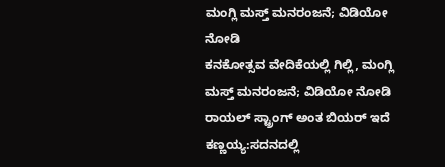ಮಂಗ್ಲಿ ಮಸ್ತ್ ಮನರಂಜನೆ; ವಿಡಿಯೋ ನೋಡಿ
ಕನಕೋತ್ಸವ ವೇದಿಕೆಯಲ್ಲಿ ಗಿಲ್ಲಿ, ಮಂಗ್ಲಿ ಮಸ್ತ್ ಮನರಂಜನೆ; ವಿಡಿಯೋ ನೋಡಿ
ರಾಯಲ್ ಸ್ಟ್ರಾಂಗ್ ಅಂತ ಬಿಯರ್ ಇದೆ ಕಣ್ಣಯ್ಯ:ಸದನದಲ್ಲಿ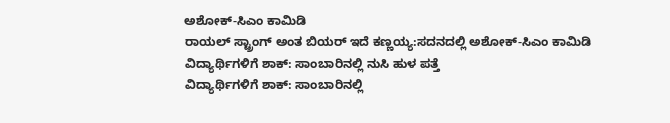ಅಶೋಕ್‌-ಸಿಎಂ ಕಾಮಿಡಿ
ರಾಯಲ್ ಸ್ಟ್ರಾಂಗ್ ಅಂತ ಬಿಯರ್ ಇದೆ ಕಣ್ಣಯ್ಯ:ಸದನದಲ್ಲಿ ಅಶೋಕ್‌-ಸಿಎಂ ಕಾಮಿಡಿ
ವಿದ್ಯಾರ್ಥಿಗಳಿಗೆ ಶಾಕ್: ಸಾಂಬಾರಿನಲ್ಲಿ ನುಸಿ ಹುಳ ಪತ್ತೆ
ವಿದ್ಯಾರ್ಥಿಗಳಿಗೆ ಶಾಕ್: ಸಾಂಬಾರಿನಲ್ಲಿ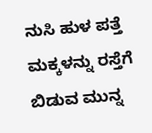ನುಸಿ ಹುಳ ಪತ್ತೆ
ಮಕ್ಕಳನ್ನು ರಸ್ತೆಗೆ ಬಿಡುವ ಮುನ್ನ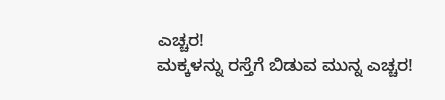ಎಚ್ಚರ!
ಮಕ್ಕಳನ್ನು ರಸ್ತೆಗೆ ಬಿಡುವ ಮುನ್ನ ಎಚ್ಚರ!